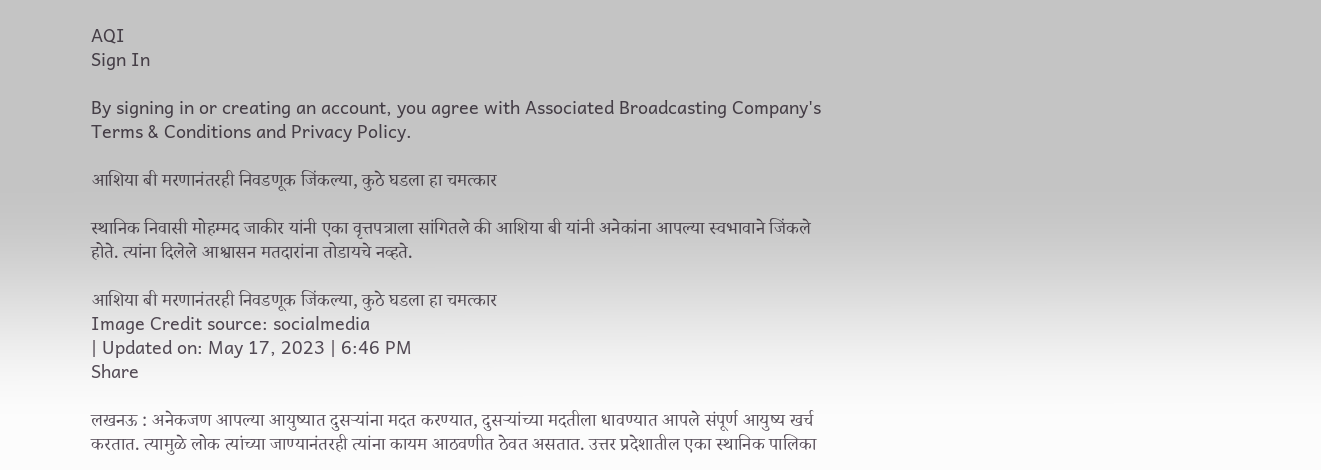AQI
Sign In

By signing in or creating an account, you agree with Associated Broadcasting Company's Terms & Conditions and Privacy Policy.

आशिया बी मरणानंतरही निवडणूक जिंकल्या, कुठे घडला हा चमत्कार

स्थानिक निवासी मोहम्मद जाकीर यांनी एका वृत्तपत्राला सांगितले की आशिया बी यांनी अनेकांना आपल्या स्वभावाने जिंकले होते. त्यांना दिलेले आश्वासन मतदारांना तोडायचे नव्हते.

आशिया बी मरणानंतरही निवडणूक जिंकल्या, कुठे घडला हा चमत्कार
Image Credit source: socialmedia
| Updated on: May 17, 2023 | 6:46 PM
Share

लखनऊ : अनेकजण आपल्या आयुष्यात दुसऱ्यांना मदत करण्यात, दुसऱ्यांच्या मदतीला धावण्यात आपले संपूर्ण आयुष्य खर्च करतात. त्यामुळे लोक त्यांच्या जाण्यानंतरही त्यांना कायम आठवणीत ठेवत असतात. उत्तर प्रदेशातील एका स्थानिक पालिका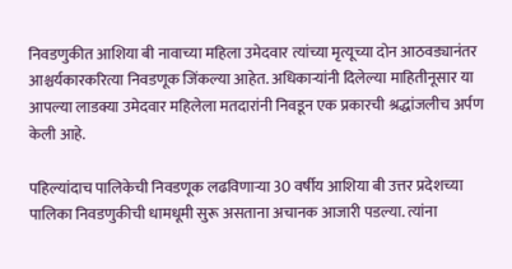निवडणुकीत आशिया बी नावाच्या महिला उमेदवार त्यांच्या मृत्यूच्या दोन आठवड्यानंतर आश्चर्यकारकरित्या निवडणूक जिंकल्या आहेत. अधिकाऱ्यांनी दिलेल्या माहितीनूसार या आपल्या लाडक्या उमेदवार महिलेला मतदारांनी निवडून एक प्रकारची श्रद्धांजलीच अर्पण केली आहे.

पहिल्यांदाच पालिकेची निवडणूक लढविणाऱ्या 30 वर्षीय आशिया बी उत्तर प्रदेशच्या पालिका निवडणुकीची धामधूमी सुरू असताना अचानक आजारी पडल्या. त्यांना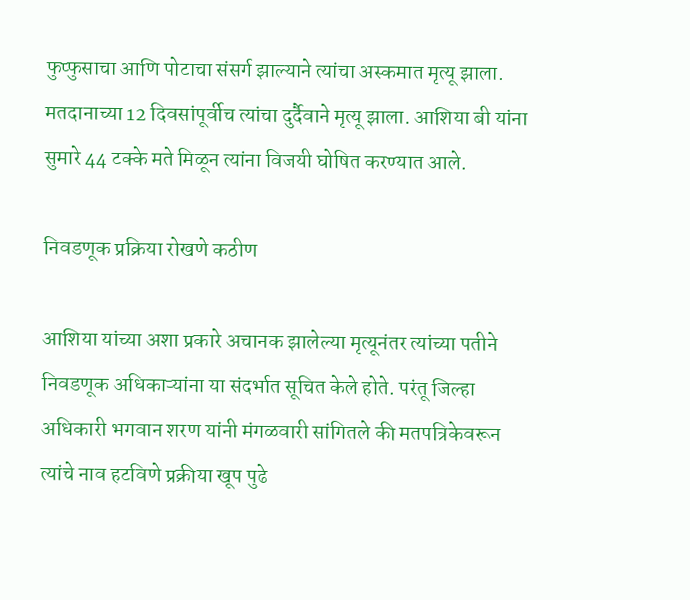फुप्फुसाचा आणि पोटाचा संसर्ग झाल्याने त्यांचा अस्कमात मृत्यू झाला. मतदानाच्या 12 दिवसांपूर्वीच त्यांचा दुर्दैवाने मृत्यू झाला. आशिया बी यांना सुमारे 44 टक्के मते मिळून त्यांना विजयी घोषित करण्यात आले.

निवडणूक प्रक्रिया रोखणे कठीण

आशिया यांच्या अशा प्रकारे अचानक झालेल्या मृत्यूनंतर त्यांच्या पतीने निवडणूक अधिकाऱ्यांना या संदर्भात सूचित केले होते. परंतू जिल्हा अधिकारी भगवान शरण यांनी मंगळवारी सांगितले की मतपत्रिकेवरून त्यांचे नाव हटविणे प्रक्रीया खूप पुढे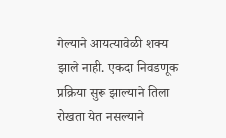गेल्याने आयत्यावेळी शक्य झाले नाही. एकदा निवडणूक प्रक्रिया सुरू झाल्याने तिला रोखता येत नसल्याने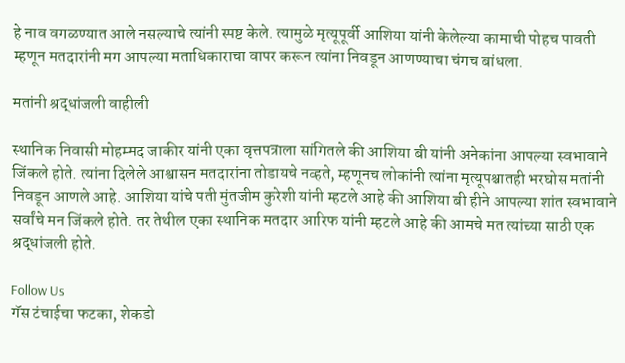हे नाव वगळण्यात आले नसल्याचे त्यांनी स्पष्ट केले. त्यामुळे मृत्यूपूर्वी आशिया यांनी केलेल्या कामाची पोहच पावती म्हणून मतदारांनी मग आपल्या मताधिकाराचा वापर करून त्यांना निवडून आणण्याचा चंगच बांधला.

मतांनी श्रद्धांजली वाहीली

स्थानिक निवासी मोहम्मद जाकीर यांनी एका वृत्तपत्राला सांगितले की आशिया बी यांनी अनेकांना आपल्या स्वभावाने जिंकले होते. त्यांना दिलेले आश्वासन मतदारांना तोडायचे नव्हते, म्हणूनच लोकांनी त्यांना मृत्यूपश्चातही भरघोस मतांनी निवडून आणले आहे. आशिया यांचे पती मुंतजीम कुरेशी यांनी म्हटले आहे की आशिया बी हीने आपल्या शांत स्वभावाने सर्वांचे मन जिंकले होते. तर तेथील एका स्थानिक मतदार आरिफ यांनी म्हटले आहे की आमचे मत त्यांच्या साठी एक श्रद्धांजली होते.

Follow Us
गॅस टंचाईचा फटका, शेकडो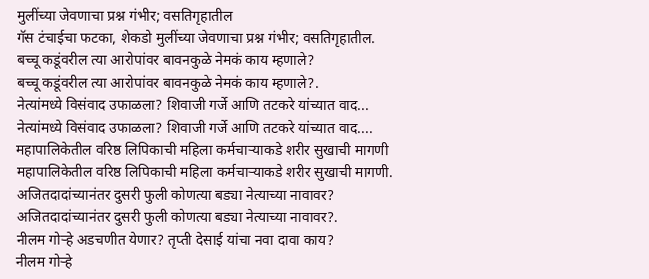मुलींच्या जेवणाचा प्रश्न गंभीर; वसतिगृहातील
गॅस टंचाईचा फटका, शेकडो मुलींच्या जेवणाचा प्रश्न गंभीर; वसतिगृहातील.
बच्चू कडूंवरील त्या आरोपांवर बावनकुळे नेमकं काय म्हणाले?
बच्चू कडूंवरील त्या आरोपांवर बावनकुळे नेमकं काय म्हणाले?.
नेत्यांमध्ये विसंवाद उफाळला? शिवाजी गर्जे आणि तटकरे यांच्यात वाद...
नेत्यांमध्ये विसंवाद उफाळला? शिवाजी गर्जे आणि तटकरे यांच्यात वाद....
महापालिकेतील वरिष्ठ लिपिकाची महिला कर्मचाऱ्याकडे शरीर सुखाची मागणी
महापालिकेतील वरिष्ठ लिपिकाची महिला कर्मचाऱ्याकडे शरीर सुखाची मागणी.
अजितदादांच्यानंतर दुसरी फुली कोणत्या बड्या नेत्याच्या नावावर?
अजितदादांच्यानंतर दुसरी फुली कोणत्या बड्या नेत्याच्या नावावर?.
नीलम गोऱ्हे अडचणीत येणार? तृप्ती देसाई यांचा नवा दावा काय?
नीलम गोऱ्हे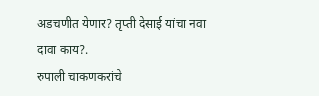अडचणीत येणार? तृप्ती देसाई यांचा नवा दावा काय?.
रुपाली चाकणकरांचे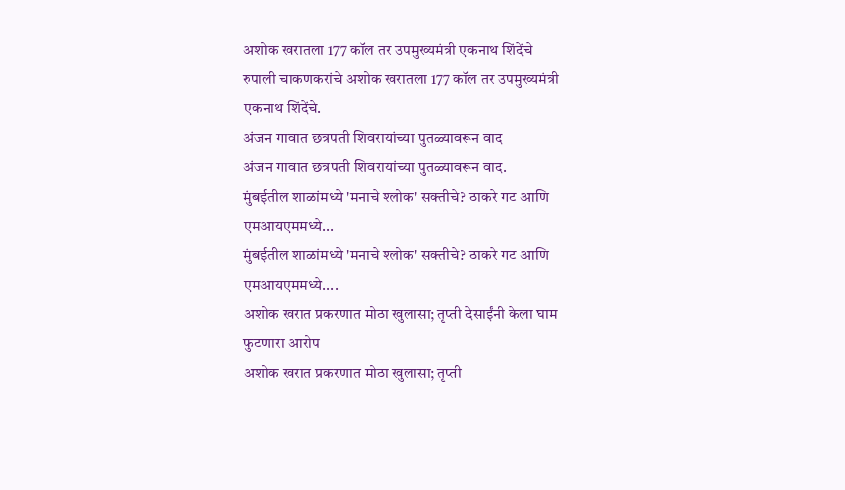अशोक खरातला 177 कॉल तर उपमुख्यमंत्री एकनाथ शिंदेंचे
रुपाली चाकणकरांचे अशोक खरातला 177 कॉल तर उपमुख्यमंत्री एकनाथ शिंदेंचे.
अंजन गावात छत्रपती शिवरायांच्या पुतळ्यावरून वाद
अंजन गावात छत्रपती शिवरायांच्या पुतळ्यावरून वाद.
मुंबईतील शाळांमध्ये 'मनाचे श्लोक' सक्तीचे? ठाकरे गट आणि एमआयएममध्ये...
मुंबईतील शाळांमध्ये 'मनाचे श्लोक' सक्तीचे? ठाकरे गट आणि एमआयएममध्ये....
अशोक खरात प्रकरणात मोठा खुलासा; तृप्ती देसाईंनी केला घाम फुटणारा आरोप
अशोक खरात प्रकरणात मोठा खुलासा; तृप्ती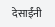देसाईंनी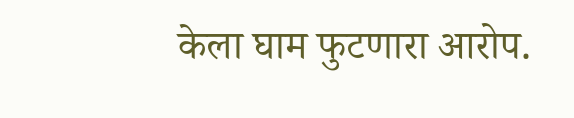केला घाम फुटणारा आरोप.